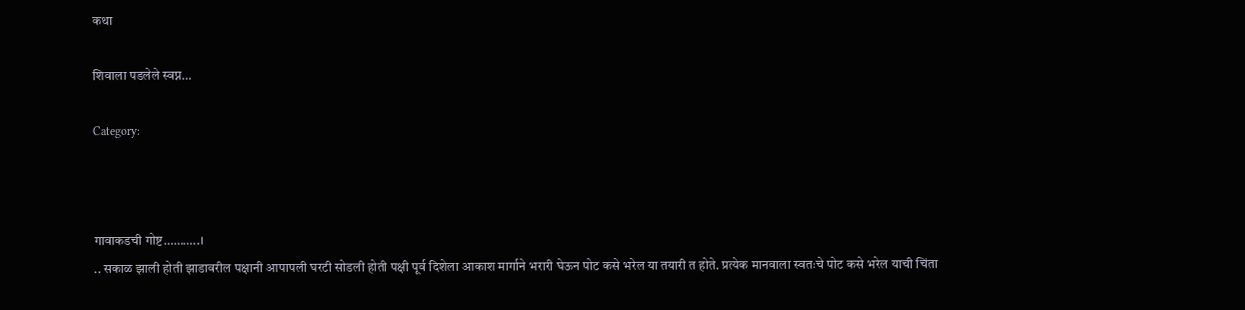कथा

शिवाला पडलेले स्वप्न…

Category:



गावाकडची गोष्ट………..।
.. सकाळ झाली होती झाडावरील पक्षानी आपापली घरटी सोडली होती पक्षी पूर्व दिशेला आकाश मार्गाने भरारी घेऊन पोट कसे भरेल या तयारी त होते. प्रत्येक मानवाला स्वतःचे पोट कसे भरेल याची चिंता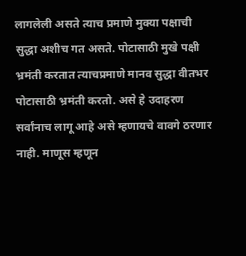लागलेली असते त्याच प्रमाणे मुक्या पक्षाची सुद्धा अशीच गत असते. पोटासाठी मुखे पक्षी भ्रमंती करतात त्याचप्रमाणे मानव सुद्धा वीतभर पोटासाठी भ्रमंती करतो. असे हे उदाहरण सर्वांनाच लागू आहे असे म्हणायचे वावगे ठरणार नाही. माणूस म्हणून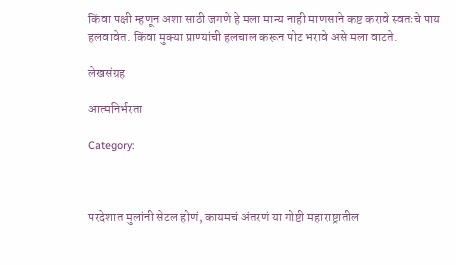किंवा पक्षी म्हणून अशा साठी जगणे हे मला मान्य नाही माणसाने कष्ट करावे स्वतःचे पाय हलवावेत. किंवा मुक्या प्राण्यांची हलचाल करून पोट भरावे असे मला वाटते.

लेखसंग्रह

आत्मनिर्भरता

Category:



परदेशात मुलांनी सेटल होणं, कायमचं अंतरणं या गोष्टी महाराष्ट्रातील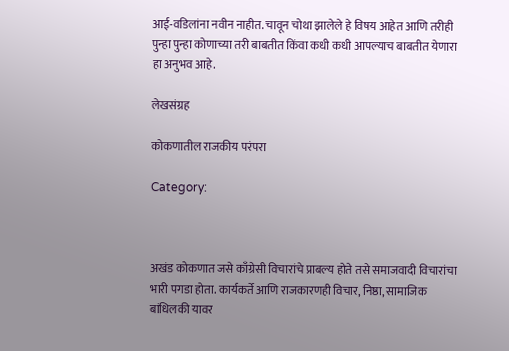आई-वडिलांना नवीन नाहीत. चावून चोथा झालेले हे विषय आहेत आणि तरीही पुन्हा पुन्हा कोणाच्या तरी बाबतीत किंवा कधी कधी आपल्याच बाबतीत येणारा हा अनुभव आहे.

लेखसंग्रह

कोकणातील राजकीय परंपरा

Category:



अखंड कोकणात जसे काँग्रेसी विचारांचे प्राबल्य होते तसे समाजवादी विचारांचा भारी पगडा होता. कार्यकर्ते आणि राजकारणही विचार, निष्ठा, सामाजिक बांधिलकी यावर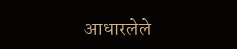आधारलेले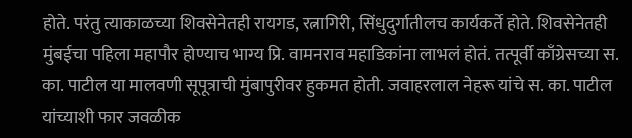होते. परंतु त्याकाळच्या शिवसेनेतही रायगड, रत्नागिरी, सिंधुदुर्गातीलच कार्यकर्ते होते. शिवसेनेतही मुंबईचा पहिला महापौर होण्याच भाग्य प्रि. वामनराव महाडिकांना लाभलं होतं. तत्पूर्वी काँग्रेसच्या स. का. पाटील या मालवणी सूपूत्राची मुंबापुरीवर हुकमत होती. जवाहरलाल नेहरू यांचे स. का. पाटील यांच्याशी फार जवळीक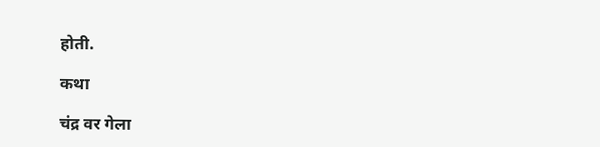होती.

कथा

चंद्र वर गेला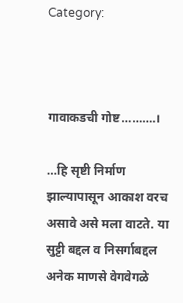Category:



गावाकडची गोष्ट……….।

…हि सृष्टी निर्माण झाल्यापासून आकाश वरच असावे असे मला वाटते. या सुट्टी बद्दल व निसर्गाबद्दल अनेक माणसे वेगवेगळे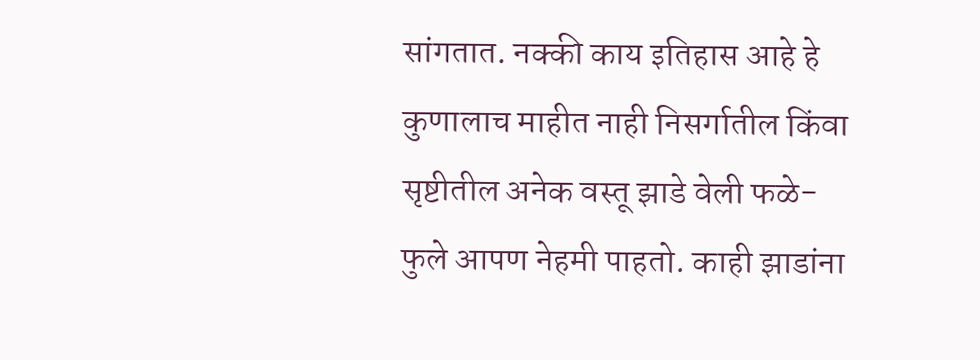सांगतात. नक्की काय इतिहास आहे हे कुणालाच माहीत नाही निसर्गातील किंवा सृष्टीतील अनेक वस्तू झाडे वेली फळे-फुले आपण नेहमी पाहतो. काही झाडांना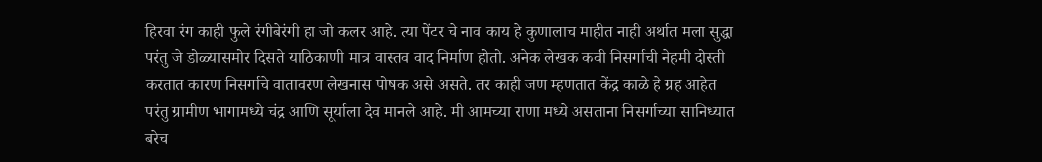हिरवा रंग काही फुले रंगीबेरंगी हा जो कलर आहे. त्या पेंटर चे नाव काय हे कुणालाच माहीत नाही अर्थात मला सुद्धा परंतु जे डोळ्यासमोर दिसते याठिकाणी मात्र वास्तव वाद निर्माण होतो. अनेक लेखक कवी निसर्गाची नेहमी दोस्ती करतात कारण निसर्गाचे वातावरण लेखनास पोषक असे असते. तर काही जण म्हणतात केंद्र काळे हे ग्रह आहेत परंतु ग्रामीण भागामध्ये चंद्र आणि सूर्याला देव मानले आहे. मी आमच्या राणा मध्ये असताना निसर्गाच्या सानिध्यात बरेच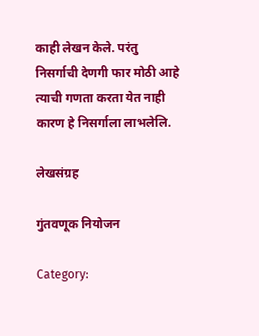काही लेखन केले. परंतु निसर्गाची देणगी फार मोठी आहे त्याची गणता करता येत नाही कारण हे निसर्गाला लाभलेलि.

लेखसंग्रह

गुंतवणूक नियोजन

Category: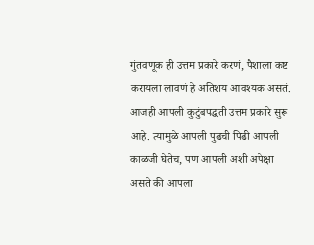गुंतवणूक ही उत्तम प्रकारे करणं, पैशाला कष्ट करायला लावणं हे अतिशय आवश्यक असतं. आजही आपली कुटुंबपद्धती उत्तम प्रकारे सुरू आहे. त्यामुळे आपली पुढची पिढी आपली काळजी घेतेच, पण आपली अशी अपेक्षा असते की आपला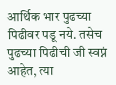आर्थिक भार पुढच्या पिढीवर पडू नये. तसेच पुढच्या पिढीची जी स्वप्नं आहेत, त्या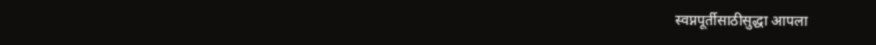स्वप्नपूर्तीसाठीसुद्धा आपला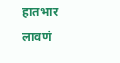हातभार लावणं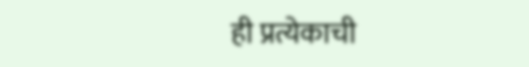ही प्रत्येकाची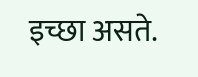इच्छा असते.